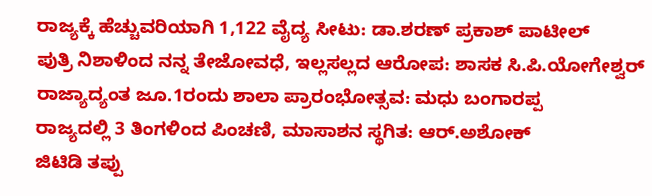ರಾಜ್ಯಕ್ಕೆ ಹೆಚ್ಚುವರಿಯಾಗಿ 1,122 ವೈದ್ಯ ಸೀಟು: ಡಾ.ಶರಣ್ ಪ್ರಕಾಶ್ ಪಾಟೀಲ್
ಪುತ್ರಿ ನಿಶಾಳಿಂದ ನನ್ನ ತೇಜೋವಧೆ, ಇಲ್ಲಸಲ್ಲದ ಆರೋಪ: ಶಾಸಕ ಸಿ.ಪಿ.ಯೋಗೇಶ್ವರ್
ರಾಜ್ಯಾದ್ಯಂತ ಜೂ.1ರಂದು ಶಾಲಾ ಪ್ರಾರಂಭೋತ್ಸವ: ಮಧು ಬಂಗಾರಪ್ಪ
ರಾಜ್ಯದಲ್ಲಿ 3 ತಿಂಗಳಿಂದ ಪಿಂಚಣಿ, ಮಾಸಾಶನ ಸ್ಥಗಿತ: ಆರ್.ಅಶೋಕ್
ಜಿಟಿಡಿ ತಪ್ಪು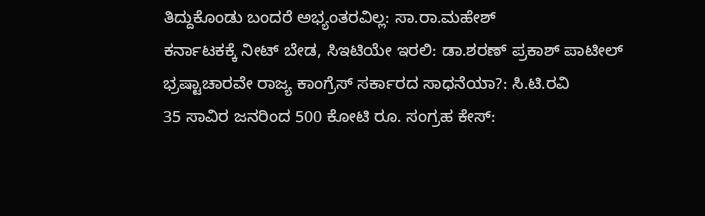ತಿದ್ದುಕೊಂಡು ಬಂದರೆ ಅಭ್ಯಂತರವಿಲ್ಲ: ಸಾ.ರಾ.ಮಹೇಶ್
ಕರ್ನಾಟಕಕ್ಕೆ ನೀಟ್ ಬೇಡ, ಸಿಇಟಿಯೇ ಇರಲಿ: ಡಾ.ಶರಣ್ ಪ್ರಕಾಶ್ ಪಾಟೀಲ್
ಭ್ರಷ್ಟಾಚಾರವೇ ರಾಜ್ಯ ಕಾಂಗ್ರೆಸ್ ಸರ್ಕಾರದ ಸಾಧನೆಯಾ?: ಸಿ.ಟಿ.ರವಿ
35 ಸಾವಿರ ಜನರಿಂದ 500 ಕೋಟಿ ರೂ. ಸಂಗ್ರಹ ಕೇಸ್: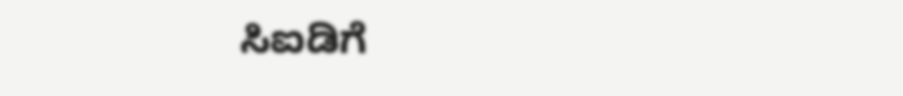ಸಿಐಡಿಗೆ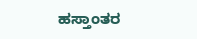ಹಸ್ತಾಂತರ